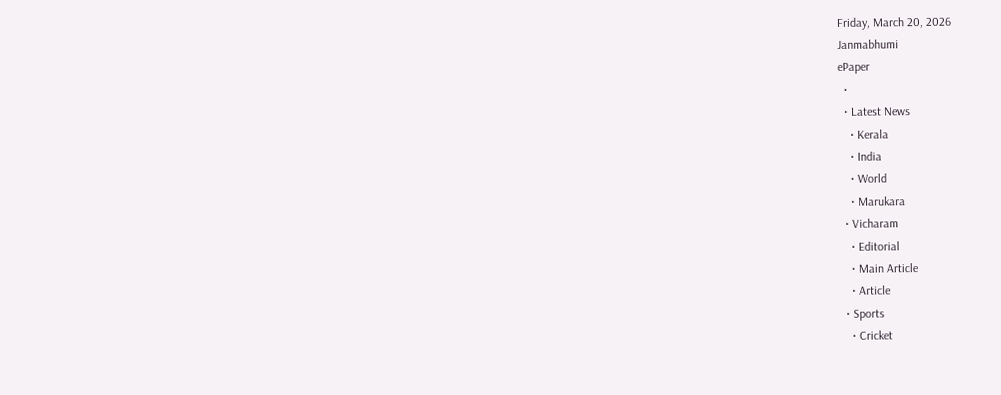Friday, March 20, 2026
Janmabhumi
ePaper
  •
  • Latest News
    • Kerala
    • India
    • World
    • Marukara
  • Vicharam
    • Editorial
    • Main Article
    • Article
  • Sports
    • Cricket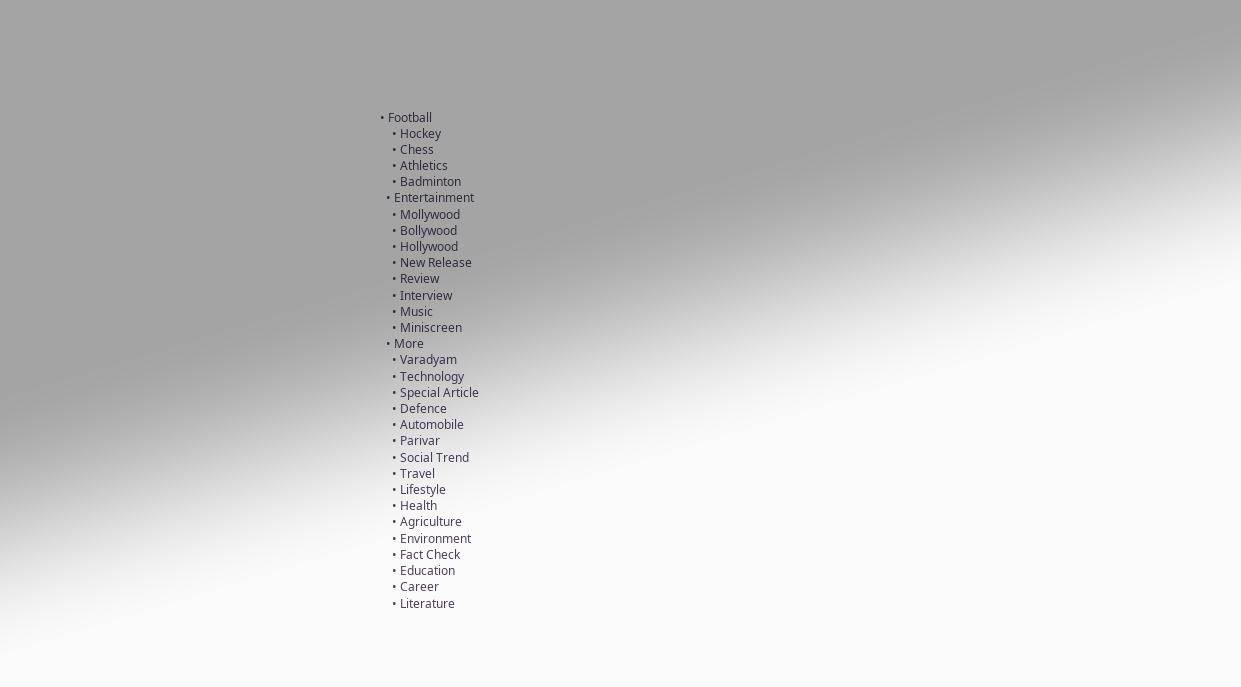• Football
    • Hockey
    • Chess
    • Athletics
    • Badminton
  • Entertainment
    • Mollywood
    • Bollywood
    • Hollywood
    • New Release
    • Review
    • Interview
    • Music
    • Miniscreen
  • More
    • Varadyam
    • Technology
    • Special Article
    • Defence
    • Automobile
    • Parivar
    • Social Trend
    • Travel
    • Lifestyle
    • Health
    • Agriculture
    • Environment
    • Fact Check
    • Education
    • Career
    • Literature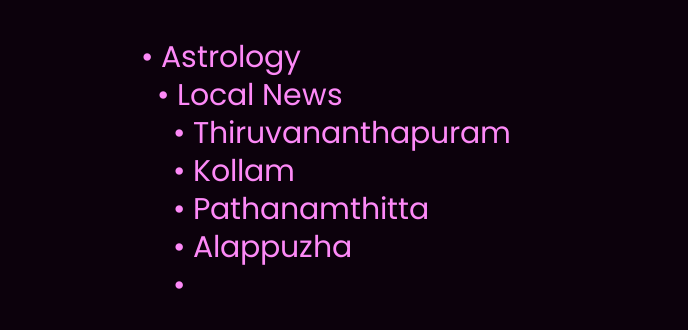• Astrology
  • Local News
    • Thiruvananthapuram
    • Kollam
    • Pathanamthitta
    • Alappuzha
    •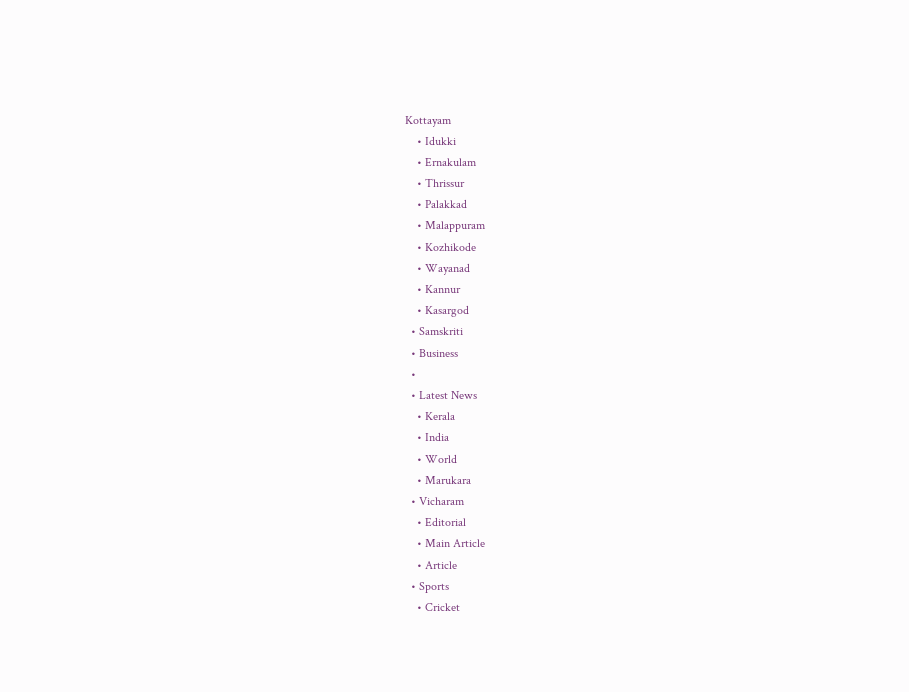Kottayam
    • Idukki
    • Ernakulam
    • Thrissur
    • Palakkad
    • Malappuram
    • Kozhikode
    • Wayanad
    • Kannur
    • Kasargod
  • Samskriti
  • Business
  •
  • Latest News
    • Kerala
    • India
    • World
    • Marukara
  • Vicharam
    • Editorial
    • Main Article
    • Article
  • Sports
    • Cricket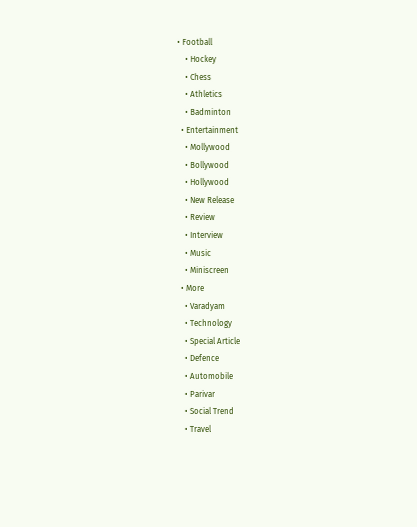• Football
    • Hockey
    • Chess
    • Athletics
    • Badminton
  • Entertainment
    • Mollywood
    • Bollywood
    • Hollywood
    • New Release
    • Review
    • Interview
    • Music
    • Miniscreen
  • More
    • Varadyam
    • Technology
    • Special Article
    • Defence
    • Automobile
    • Parivar
    • Social Trend
    • Travel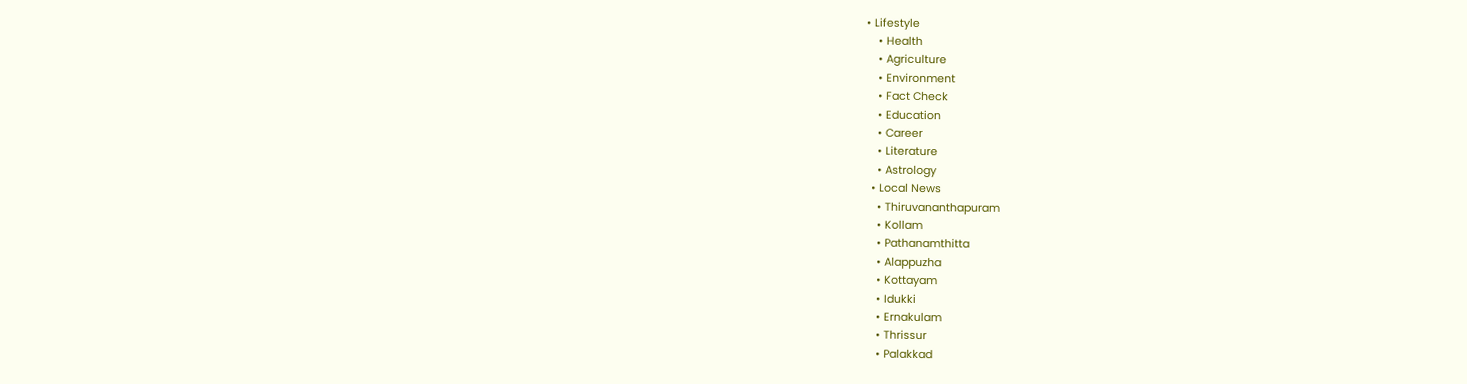• Lifestyle
    • Health
    • Agriculture
    • Environment
    • Fact Check
    • Education
    • Career
    • Literature
    • Astrology
  • Local News
    • Thiruvananthapuram
    • Kollam
    • Pathanamthitta
    • Alappuzha
    • Kottayam
    • Idukki
    • Ernakulam
    • Thrissur
    • Palakkad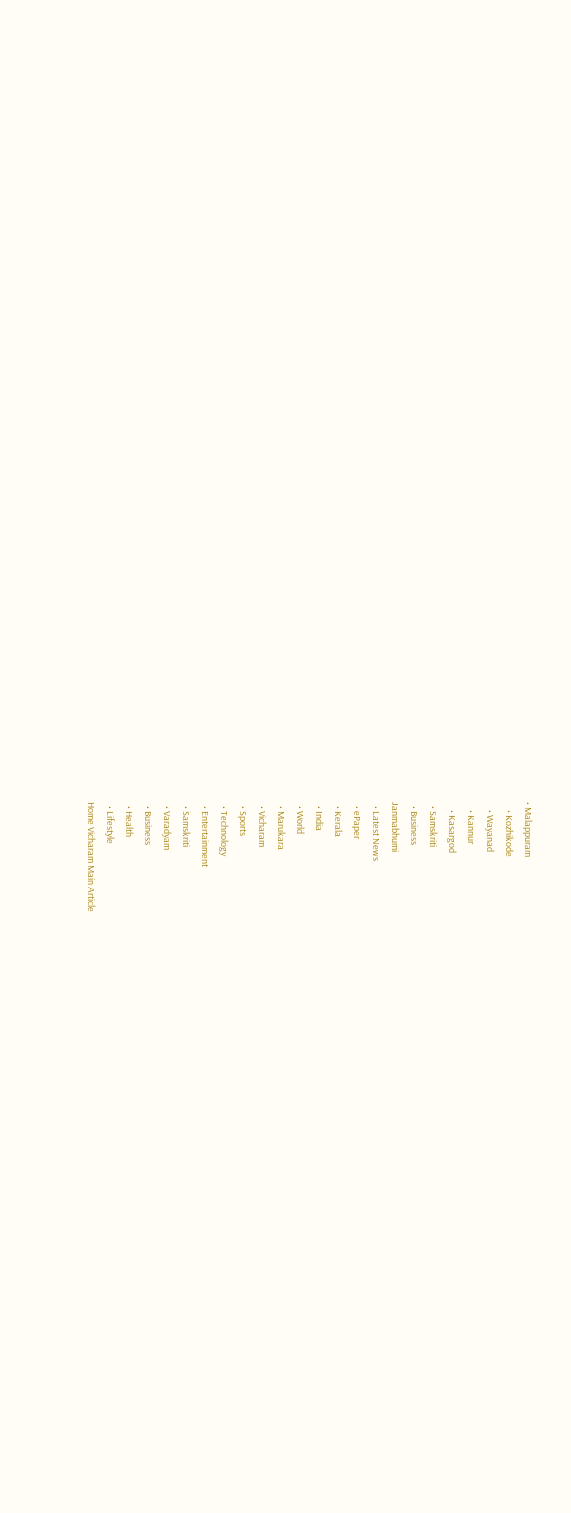• Malappuram
    • Kozhikode
    • Wayanad
    • Kannur
    • Kasargod
  • Samskriti
  • Business
Janmabhumi
  • Latest News
  • ePaper
  • Kerala
  • India
  • World
  • Marukara
  • Vicharam
  • Sports
  • Technology
  • Entertainment
  • Samskriti
  • Varadyam
  • Business
  • Health
  • Lifestyle
Home Vicharam Main Article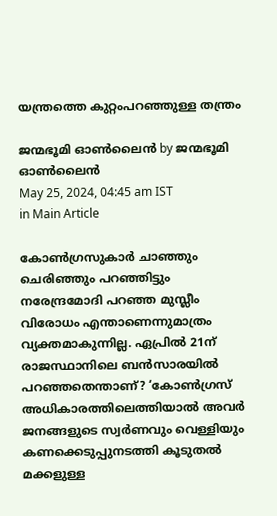യന്ത്രത്തെ കുറ്റംപറഞ്ഞുള്ള തന്ത്രം

ജന്മഭൂമി ഓണ്‍ലൈന്‍ by ജന്മഭൂമി ഓണ്‍ലൈന്‍
May 25, 2024, 04:45 am IST
in Main Article

കോണ്‍ഗ്രസുകാര്‍ ചാഞ്ഞും ചെരിഞ്ഞും പറഞ്ഞിട്ടും നരേന്ദ്രമോദി പറഞ്ഞ മുസ്ലീം വിരോധം എന്താണെന്നുമാത്രം വ്യക്തമാകുന്നില്ല. ഏപ്രില്‍ 21ന് രാജസ്ഥാനിലെ ബന്‍സാരയില്‍ പറഞ്ഞതെന്താണ്? ‘കോണ്‍ഗ്രസ് അധികാരത്തിലെത്തിയാല്‍ അവര്‍ ജനങ്ങളുടെ സ്വര്‍ണവും വെള്ളിയും കണക്കെടുപ്പുനടത്തി കൂടുതല്‍ മക്കളുള്ള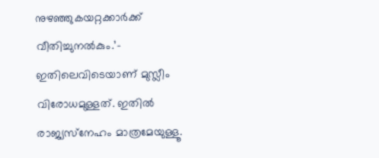നുഴഞ്ഞുകയറ്റക്കാര്‍ക്ക് വീതിച്ചുനല്‍കും.’- ഇതിലെവിടെയാണ് മുസ്ലീം വിരോധമുള്ളത്. ഇതില്‍ രാജ്യസ്‌നേഹം മാത്രമേയുള്ളൂ.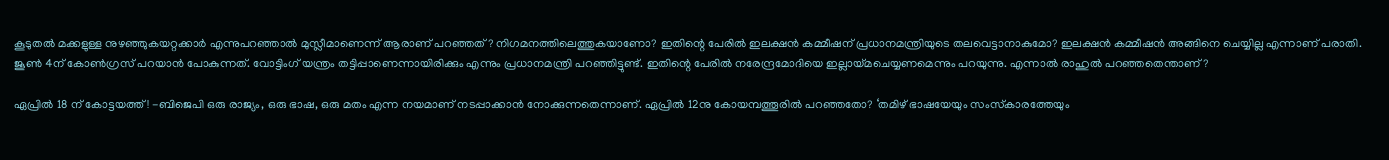കൂടുതല്‍ മക്കളുള്ള നുഴഞ്ഞുകയറ്റക്കാര്‍ എന്നുപറഞ്ഞാല്‍ മുസ്ലീമാണെന്ന് ആരാണ് പറഞ്ഞത്? നിഗമനത്തിലെത്തുകയാണോ? ഇതിന്റെ പേരില്‍ ഇലക്ഷന്‍ കമ്മീഷന് പ്രധാനമന്ത്രിയുടെ തലവെട്ടാനാകുമോ? ഇലക്ഷന്‍ കമ്മീഷന്‍ അങ്ങിനെ ചെയ്യില്ല എന്നാണ് പരാതി. ജൂണ്‍ 4ന് കോണ്‍ഗ്രസ് പറയാന്‍ പോകുന്നത്. വോട്ടിംഗ് യന്ത്രം തട്ടിപ്പാണെന്നായിരിക്കും എന്നും പ്രധാനമന്ത്രി പറഞ്ഞിട്ടുണ്ട്. ഇതിന്റെ പേരില്‍ നരേന്ദ്രമോദിയെ ഇല്ലായ്‌മചെയ്യണമെന്നും പറയുന്നു. എന്നാല്‍ രാഹുല്‍ പറഞ്ഞതെന്താണ്?

ഏപ്രില്‍ 18 ന് കോട്ടയത്ത്! -ബിജെപി ഒരു രാജ്യം, ഒരു ഭാഷ, ഒരു മതം എന്ന നയമാണ് നടപ്പാക്കാന്‍ നോക്കുന്നതെന്നാണ്. ഏപ്രില്‍ 12നു കോയമ്പത്തൂരില്‍ പറഞ്ഞതോ? ‘തമിഴ് ഭാഷയേയും സംസ്‌കാരത്തേയും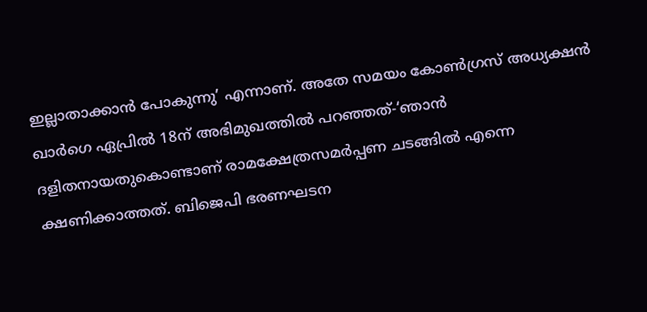ഇല്ലാതാക്കാന്‍ പോകുന്നു’ എന്നാണ്. അതേ സമയം കോണ്‍ഗ്രസ് അധ്യക്ഷന്‍ ഖാര്‍ഗെ ഏപ്രില്‍ 18ന് അഭിമുഖത്തില്‍ പറഞ്ഞത്-‘ഞാന്‍ ദളിതനായതുകൊണ്ടാണ് രാമക്ഷേത്രസമര്‍പ്പണ ചടങ്ങില്‍ എന്നെ ക്ഷണിക്കാത്തത്. ബിജെപി ഭരണഘടന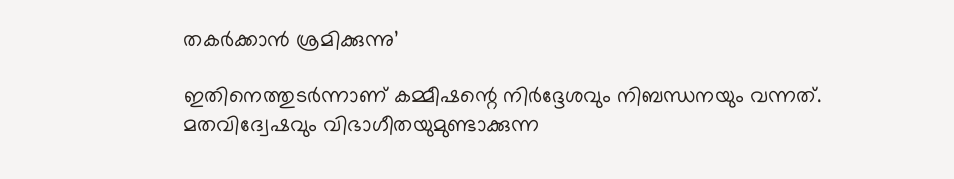തകര്‍ക്കാന്‍ ശ്രമിക്കുന്നു’

ഇതിനെത്തുടര്‍ന്നാണ് കമ്മീഷന്റെ നിര്‍ദ്ദേശവും നിബന്ധനയും വന്നത്. മതവിദ്വേഷവും വിഭാഗീതയുമുണ്ടാക്കുന്ന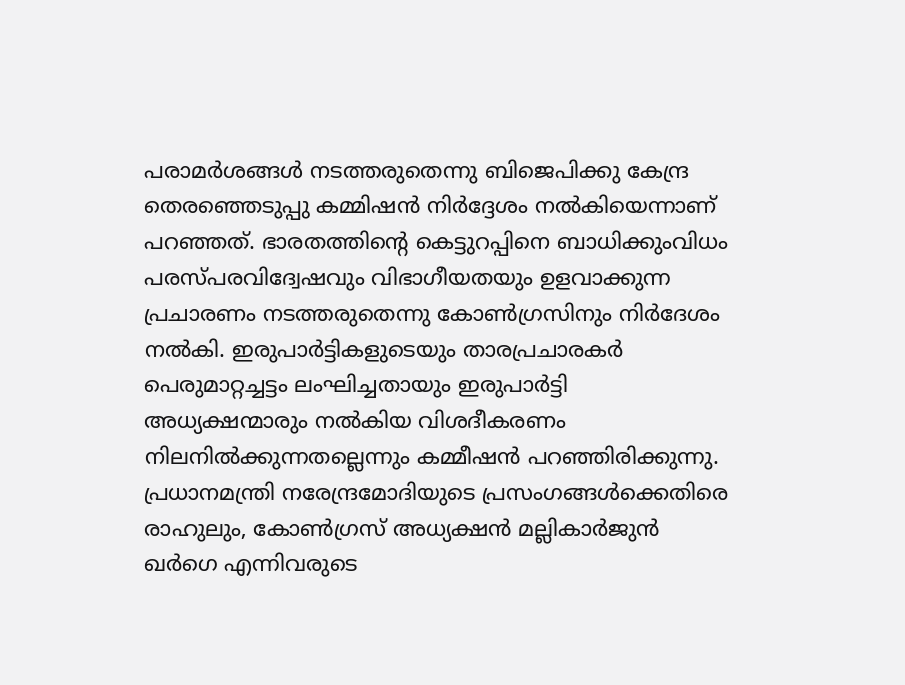പരാമര്‍ശങ്ങള്‍ നടത്തരുതെന്നു ബിജെപിക്കു കേന്ദ്ര തെരഞ്ഞെടുപ്പു കമ്മിഷന്‍ നിര്‍ദ്ദേശം നല്‍കിയെന്നാണ് പറഞ്ഞത്. ഭാരതത്തിന്റെ കെട്ടുറപ്പിനെ ബാധിക്കുംവിധം പരസ്പരവിദ്വേഷവും വിഭാഗീയതയും ഉളവാക്കുന്ന പ്രചാരണം നടത്തരുതെന്നു കോണ്‍ഗ്രസിനും നിര്‍ദേശം നല്‍കി. ഇരുപാര്‍ട്ടികളുടെയും താരപ്രചാരകര്‍ പെരുമാറ്റച്ചട്ടം ലംഘിച്ചതായും ഇരുപാര്‍ട്ടി അധ്യക്ഷന്മാരും നല്‍കിയ വിശദീകരണം നിലനില്‍ക്കുന്നതല്ലെന്നും കമ്മീഷന്‍ പറഞ്ഞിരിക്കുന്നു. പ്രധാനമന്ത്രി നരേന്ദ്രമോദിയുടെ പ്രസംഗങ്ങള്‍ക്കെതിരെ രാഹുലും, കോണ്‍ഗ്രസ് അധ്യക്ഷന്‍ മല്ലികാര്‍ജുന്‍ ഖര്‍ഗെ എന്നിവരുടെ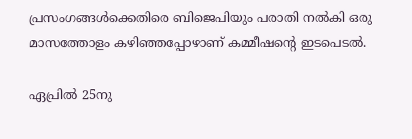പ്രസംഗങ്ങള്‍ക്കെതിരെ ബിജെപിയും പരാതി നല്‍കി ഒരു മാസത്തോളം കഴിഞ്ഞപ്പോഴാണ് കമ്മീഷന്റെ ഇടപെടല്‍.

ഏപ്രില്‍ 25നു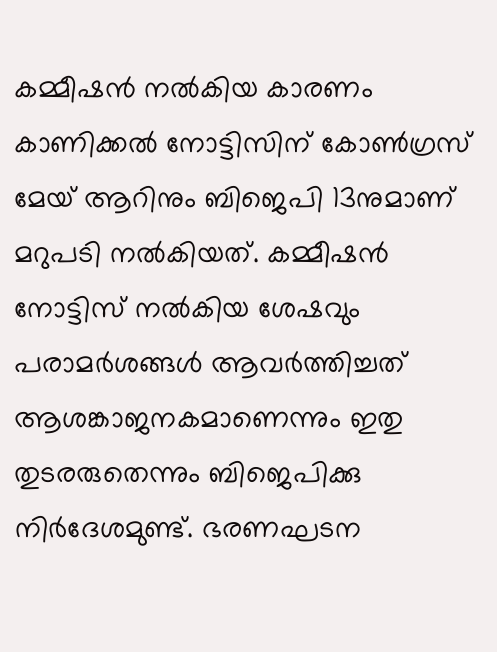കമ്മീഷന്‍ നല്‍കിയ കാരണം കാണിക്കല്‍ നോട്ടിസിന് കോണ്‍ഗ്രസ് മേയ് ആറിനും ബിജെപി 13നുമാണ് മറുപടി നല്‍കിയത്. കമ്മീഷന്‍ നോട്ടിസ് നല്‍കിയ ശേഷവും പരാമര്‍ശങ്ങള്‍ ആവര്‍ത്തിച്ചത് ആശങ്കാജനകമാണെന്നും ഇതു തുടരരുതെന്നും ബിജെപിക്കു നിര്‍ദേശമുണ്ട്. ഭരണഘടന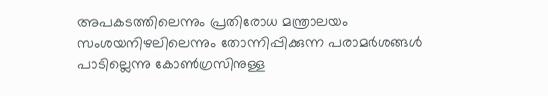അപകടത്തിലെന്നും പ്രതിരോധ മന്ത്രാലയം സംശയനിഴലിലെന്നും തോന്നിപ്പിക്കുന്ന പരാമര്‍ശങ്ങള്‍ പാടില്ലെന്നു കോണ്‍ഗ്രസിനുള്ള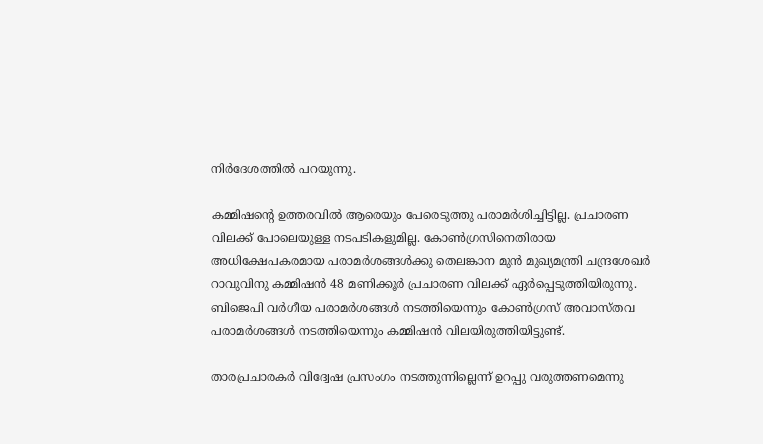നിര്‍ദേശത്തില്‍ പറയുന്നു.

കമ്മിഷന്റെ ഉത്തരവില്‍ ആരെയും പേരെടുത്തു പരാമര്‍ശിച്ചിട്ടില്ല. പ്രചാരണ വിലക്ക് പോലെയുള്ള നടപടികളുമില്ല. കോണ്‍ഗ്രസിനെതിരായ അധിക്ഷേപകരമായ പരാമര്‍ശങ്ങള്‍ക്കു തെലങ്കാന മുന്‍ മുഖ്യമന്ത്രി ചന്ദ്രശേഖര്‍ റാവുവിനു കമ്മിഷന്‍ 48 മണിക്കൂര്‍ പ്രചാരണ വിലക്ക് ഏര്‍പ്പെടുത്തിയിരുന്നു. ബിജെപി വര്‍ഗീയ പരാമര്‍ശങ്ങള്‍ നടത്തിയെന്നും കോണ്‍ഗ്രസ് അവാസ്തവ പരാമര്‍ശങ്ങള്‍ നടത്തിയെന്നും കമ്മിഷന്‍ വിലയിരുത്തിയിട്ടുണ്ട്.

താരപ്രചാരകര്‍ വിദ്വേഷ പ്രസംഗം നടത്തുന്നില്ലെന്ന് ഉറപ്പു വരുത്തണമെന്നു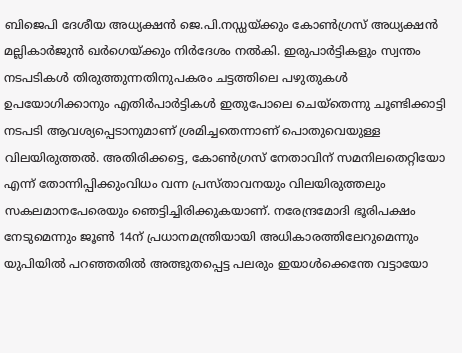ബിജെപി ദേശീയ അധ്യക്ഷന്‍ ജെ.പി.നഡ്ഡയ്‌ക്കും കോണ്‍ഗ്രസ് അധ്യക്ഷന്‍ മല്ലികാര്‍ജുന്‍ ഖര്‍ഗെയ്‌ക്കും നിര്‍ദേശം നല്‍കി. ഇരുപാര്‍ട്ടികളും സ്വന്തം നടപടികള്‍ തിരുത്തുന്നതിനുപകരം ചട്ടത്തിലെ പഴുതുകള്‍ ഉപയോഗിക്കാനും എതിര്‍പാര്‍ട്ടികള്‍ ഇതുപോലെ ചെയ്‌തെന്നു ചൂണ്ടിക്കാട്ടി നടപടി ആവശ്യപ്പെടാനുമാണ് ശ്രമിച്ചതെന്നാണ് പൊതുവെയുള്ള വിലയിരുത്തല്‍. അതിരിക്കട്ടെ, കോണ്‍ഗ്രസ് നേതാവിന് സമനിലതെറ്റിയോ എന്ന് തോന്നിപ്പിക്കുംവിധം വന്ന പ്രസ്താവനയും വിലയിരുത്തലും സകലമാനപേരെയും ഞെട്ടിച്ചിരിക്കുകയാണ്. നരേന്ദ്രമോദി ഭൂരിപക്ഷം നേടുമെന്നും ജൂണ്‍ 14ന് പ്രധാനമന്ത്രിയായി അധികാരത്തിലേറുമെന്നും യുപിയില്‍ പറഞ്ഞതില്‍ അത്ഭുതപ്പെട്ട പലരും ഇയാള്‍ക്കെന്തേ വട്ടായോ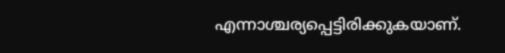എന്നാശ്ചര്യപ്പെട്ടിരിക്കുകയാണ്.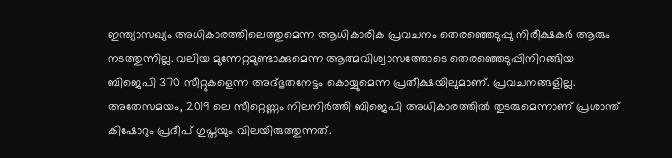ഇന്ത്യാസഖ്യം അധികാരത്തിലെത്തുമെന്ന ആധികാരിക പ്രവചനം തെരഞ്ഞെടുപ്പു നിരീക്ഷകര്‍ ആരും നടത്തുന്നില്ല. വലിയ മുന്നേറ്റമുണ്ടാക്കുമെന്ന ആത്മവിശ്വാസത്തോടെ തെരഞ്ഞെടുപ്പിനിറങ്ങിയ ബിജെപി 370 സീറ്റുകളെന്ന അദ്ഭുതനേട്ടം കൊയ്യുമെന്ന പ്രതീക്ഷയിലുമാണ്. പ്രവചനങ്ങളില്ല. അതേസമയം, 2019 ലെ സീറ്റെണ്ണം നിലനിര്‍ത്തി ബിജെപി അധികാരത്തില്‍ തുടരുമെന്നാണ് പ്രശാന്ത് കിഷോറും പ്രദീപ് ഗുപ്തയും വിലയിരുത്തുന്നത്.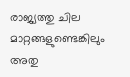രാജ്യത്തു ചില മാറ്റങ്ങളുണ്ടെങ്കിലും അതു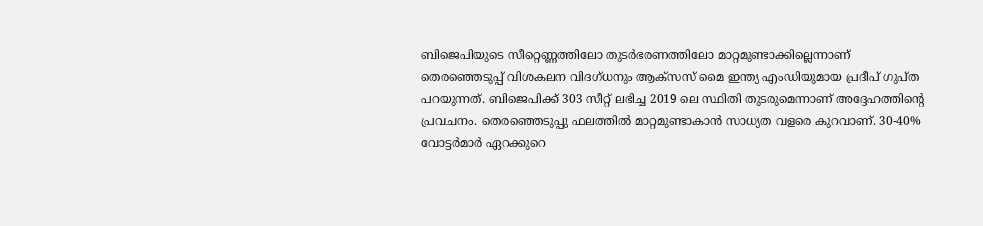ബിജെപിയുടെ സീറ്റെണ്ണത്തിലോ തുടര്‍ഭരണത്തിലോ മാറ്റമുണ്ടാക്കില്ലെന്നാണ് തെരഞ്ഞെടുപ്പ് വിശകലന വിദഗ്ധനും ആക്‌സസ് മൈ ഇന്ത്യ എംഡിയുമായ പ്രദീപ് ഗുപ്ത പറയുന്നത്. ബിജെപിക്ക് 303 സീറ്റ് ലഭിച്ച 2019 ലെ സ്ഥിതി തുടരുമെന്നാണ് അദ്ദേഹത്തിന്റെ പ്രവചനം. തെരഞ്ഞെടുപ്പു ഫലത്തില്‍ മാറ്റമുണ്ടാകാന്‍ സാധ്യത വളരെ കുറവാണ്. 30-40% വോട്ടര്‍മാര്‍ ഏറക്കുറെ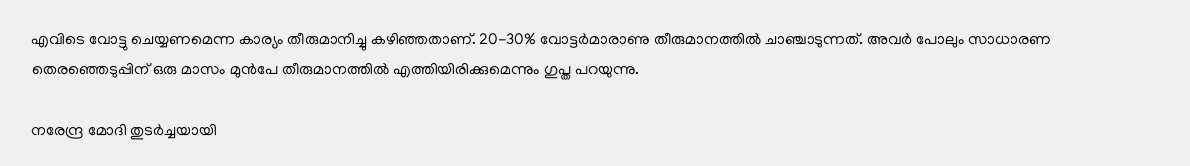എവിടെ വോട്ടു ചെയ്യണമെന്ന കാര്യം തീരുമാനിച്ചു കഴിഞ്ഞതാണ്. 20-30% വോട്ടര്‍മാരാണു തീരുമാനത്തില്‍ ചാഞ്ചാടുന്നത്. അവര്‍ പോലും സാധാരണ തെരഞ്ഞെടുപ്പിന് ഒരു മാസം മുന്‍പേ തീരുമാനത്തില്‍ എത്തിയിരിക്കുമെന്നും ഗുപ്ത പറയുന്നു.

നരേന്ദ്ര മോദി തുടര്‍ച്ചയായി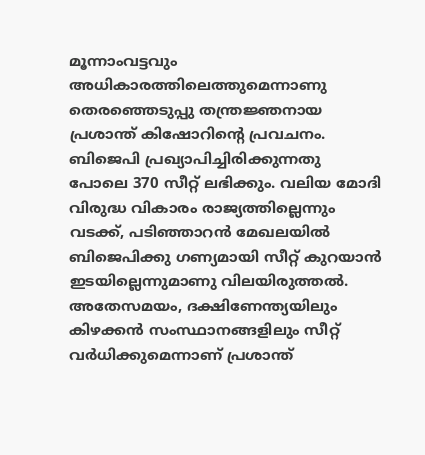മൂന്നാംവട്ടവും അധികാരത്തിലെത്തുമെന്നാണു തെരഞ്ഞെടുപ്പു തന്ത്രജ്ഞനായ പ്രശാന്ത് കിഷോറിന്റെ പ്രവചനം. ബിജെപി പ്രഖ്യാപിച്ചിരിക്കുന്നതു പോലെ 370 സീറ്റ് ലഭിക്കും. വലിയ മോദി വിരുദ്ധ വികാരം രാജ്യത്തില്ലെന്നും വടക്ക്, പടിഞ്ഞാറന്‍ മേഖലയില്‍ ബിജെപിക്കു ഗണ്യമായി സീറ്റ് കുറയാന്‍ ഇടയില്ലെന്നുമാണു വിലയിരുത്തല്‍. അതേസമയം, ദക്ഷിണേന്ത്യയിലും കിഴക്കന്‍ സംസ്ഥാനങ്ങളിലും സീറ്റ് വര്‍ധിക്കുമെന്നാണ് പ്രശാന്ത്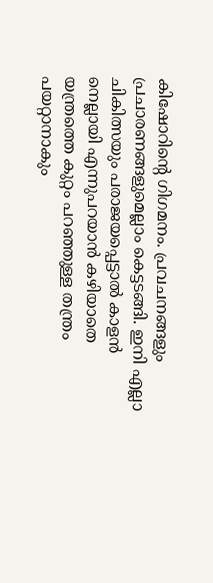കിഷോറിന്റെ ഗിഗമനം. പ്രവചനങ്ങളും പ്രചാരണങ്ങളുമെല്ലാം കെട്ടടങ്ങി. ഇനി എല്ലാ ചികിത്സയും പരാജയപ്പെട്ടാല്‍ കാളന്‍ നെല്ലായി എന്നുപറയാന്‍ കഴിയാതെ യന്ത്രത്തെ കുറ്റം പറഞ്ഞുള്ള തന്ത്രം പയറ്റാനാകും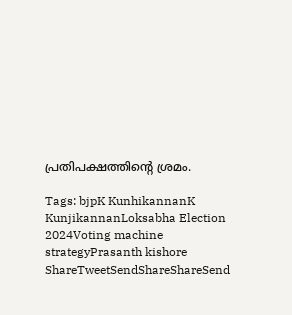പ്രതിപക്ഷത്തിന്റെ ശ്രമം.

Tags: bjpK KunhikannanK KunjikannanLoksabha Election 2024Voting machine strategyPrasanth kishore
ShareTweetSendShareShareSend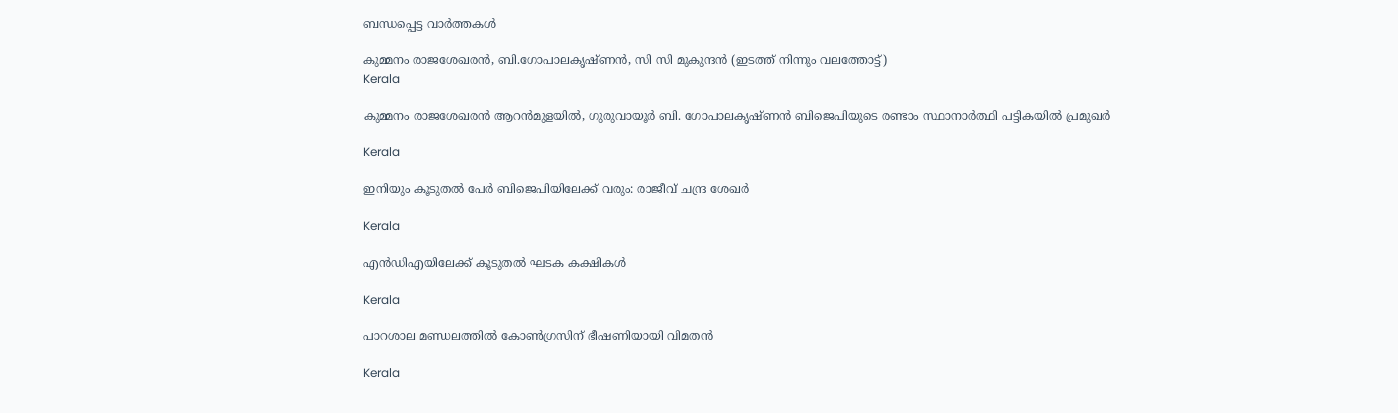ബന്ധപ്പെട്ട വാര്‍ത്തകള്‍

കുമ്മനം രാജശേഖരന്‍, ബി.ഗോപാലകൃഷ്ണന്‍, സി സി മുകുന്ദൻ (ഇടത്ത് നിന്നും വലത്തോട്ട്)
Kerala

കുമ്മനം രാജശേഖരന്‍ ആറന്‍മുളയില്‍, ഗുരുവായൂര്‍ ബി. ഗോപാലകൃഷ്ണന്‍ ബിജെപിയുടെ രണ്ടാം സ്ഥാനാര്‍ത്ഥി പട്ടികയില്‍ പ്രമുഖര്‍

Kerala

ഇനിയും കൂടുതൽ പേർ ബിജെപിയിലേക്ക് വരും: രാജീവ് ചന്ദ്ര ശേഖർ

Kerala

എൻഡിഎയിലേക്ക് കൂടുതൽ ഘടക കക്ഷികൾ

Kerala

പാറശാല മണ്ഡലത്തില്‍ കോണ്‍ഗ്രസിന് ഭീഷണിയായി വിമതന്‍

Kerala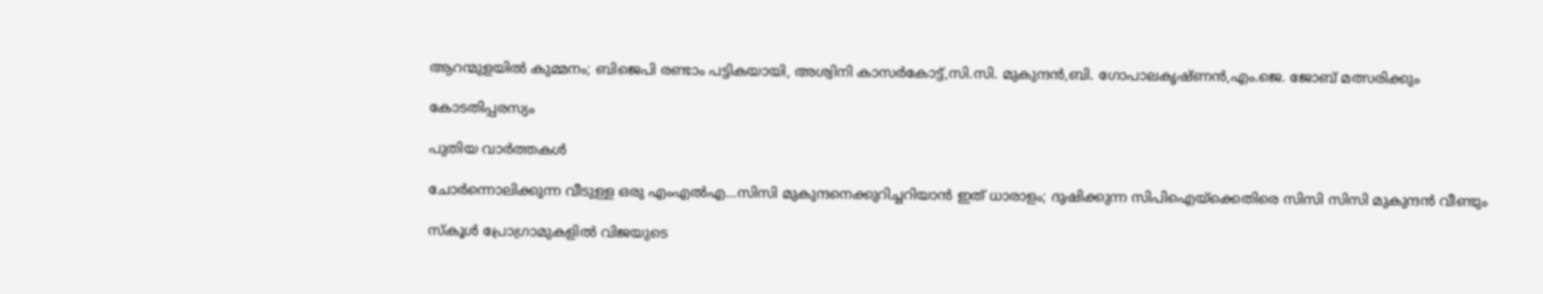ആറന്മുളയിൽ കുമ്മനം; ബിജെപി രണ്ടാം പട്ടികയായി, അശ്വിനി കാസർകോട്ട്,സി.സി. മുകുന്ദൻ,ബി. ഗോപാലകൃഷ്ണൻ,എം.ജെ. ജോബ് മത്സരിക്കും

കോടതിപ്പരസ്യം

പുതിയ വാര്‍ത്തകള്‍

ചോര്‍ന്നൊലിക്കുന്ന വീടുള്ള ഒരു എംഎല്‍എ…സിസി മുകുന്ദനെക്കുറിച്ചറിയാന്‍ ഇത് ധാരാളം; ദുഷിക്കുന്ന സിപിഐയ്‌ക്കെതിരെ സിസി സിസി മുകുന്ദന്‍ വീണ്ടും

സ്കൂൾ പ്രോഗ്രാമുകളിൽ വിജയുടെ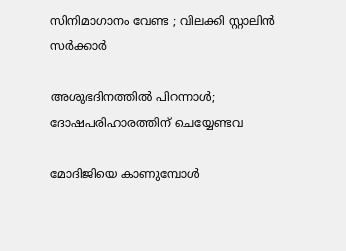സിനിമാഗാനം വേണ്ട ; വിലക്കി സ്റ്റാലിൻ സർക്കാർ

അശുഭദിനത്തിൽ പിറന്നാൾ; ദോഷപരിഹാരത്തിന് ചെയ്യേണ്ടവ

മോദിജിയെ കാണുമ്പോള്‍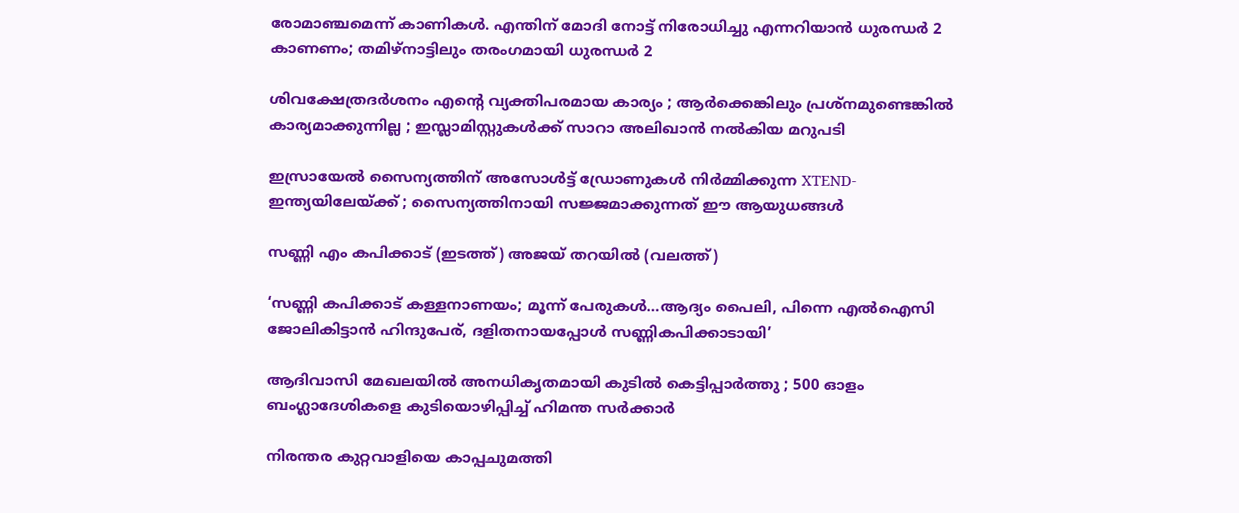രോമാഞ്ചമെന്ന് കാണികള്‍. എന്തിന് മോദി നോട്ട് നിരോധിച്ചു എന്നറിയാന്‍ ധുരന്ധര്‍ 2 കാണണം; തമിഴ്നാട്ടിലും തരംഗമായി ധുരന്ധര്‍ 2

ശിവക്ഷേത്രദർശനം എന്റെ വ്യക്തിപരമായ കാര്യം ; ആർക്കെങ്കിലും പ്രശ്‌നമുണ്ടെങ്കിൽ കാര്യമാക്കുന്നില്ല ; ഇസ്ലാമിസ്റ്റുകൾക്ക് സാറാ അലിഖാൻ നൽകിയ മറുപടി

ഇസ്രായേൽ സൈന്യത്തിന് അസോൾട്ട് ഡ്രോണുകൾ നിർമ്മിക്കുന്ന XTEND- ഇന്ത്യയിലേയ്‌ക്ക് ; സൈന്യത്തിനായി സജ്ജമാക്കുന്നത് ഈ ആയുധങ്ങൾ

സണ്ണി എം കപിക്കാട് (ഇടത്ത്) അജയ് തറയില്‍ (വലത്ത്)

‘സണ്ണി കപിക്കാട് കള്ളനാണയം; മൂന്ന് പേരുകള്‍…ആദ്യം പൈലി, പിന്നെ എല്‍ഐസി ജോലികിട്ടാന്‍ ഹിന്ദുപേര്, ദളിതനായപ്പോള്‍ സണ്ണികപിക്കാടായി’

ആദിവാസി മേഖലയിൽ അനധികൃതമായി കുടിൽ കെട്ടിപ്പാർത്തു ; 500 ഓളം ബംഗ്ലാദേശികളെ കുടിയൊഴിപ്പിച്ച് ഹിമന്ത സർക്കാർ

നിരന്തര കുറ്റവാളിയെ കാപ്പചുമത്തി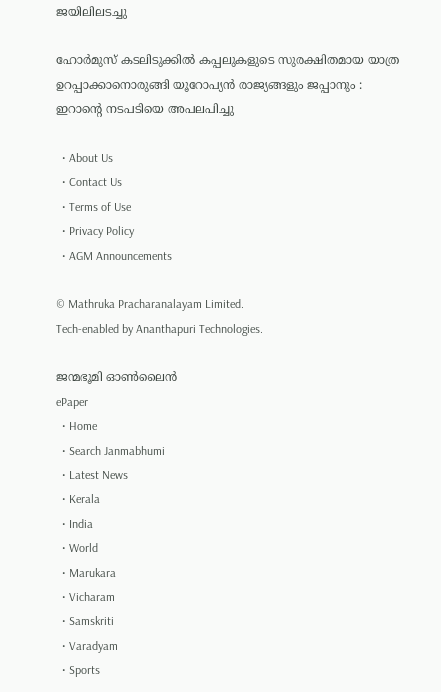ജയിലിലടച്ചു

ഹോർമുസ് കടലിടുക്കിൽ കപ്പലുകളുടെ സുരക്ഷിതമായ യാത്ര ഉറപ്പാക്കാനൊരുങ്ങി യൂറോപ്യൻ രാജ്യങ്ങളും ജപ്പാനും : ഇറാന്റെ നടപടിയെ അപലപിച്ചു

  • About Us
  • Contact Us
  • Terms of Use
  • Privacy Policy
  • AGM Announcements

© Mathruka Pracharanalayam Limited.
Tech-enabled by Ananthapuri Technologies.

ജന്മഭൂമി ഓണ്‍ലൈന്‍
ePaper
  • Home
  • Search Janmabhumi
  • Latest News
  • Kerala
  • India
  • World
  • Marukara
  • Vicharam
  • Samskriti
  • Varadyam
  • Sports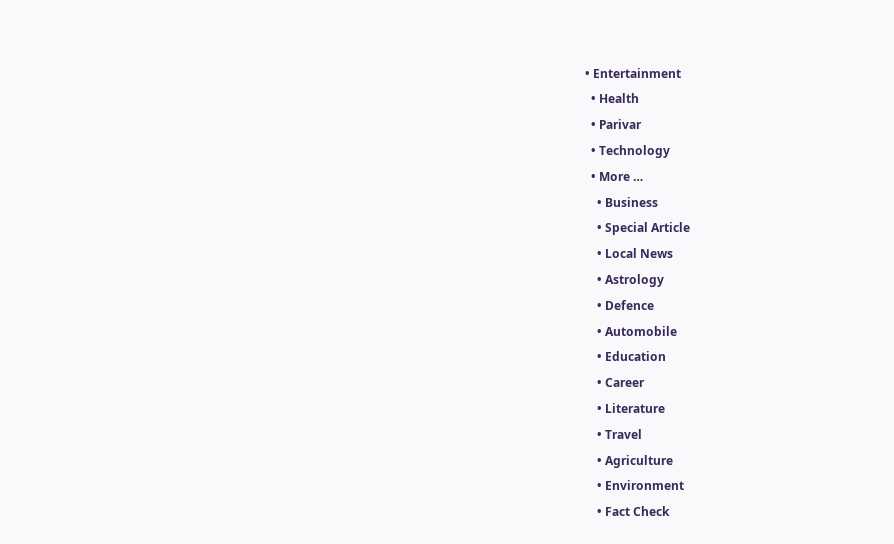• Entertainment
  • Health
  • Parivar
  • Technology
  • More …
    • Business
    • Special Article
    • Local News
    • Astrology
    • Defence
    • Automobile
    • Education
    • Career
    • Literature
    • Travel
    • Agriculture
    • Environment
    • Fact Check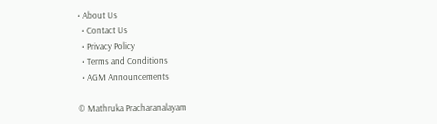• About Us
  • Contact Us
  • Privacy Policy
  • Terms and Conditions
  • AGM Announcements

© Mathruka Pracharanalayam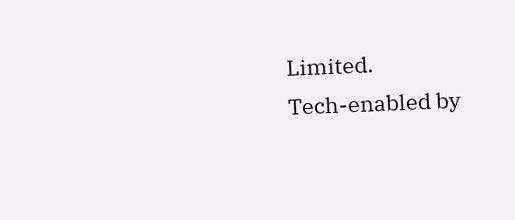Limited.
Tech-enabled by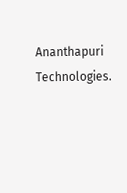Ananthapuri Technologies.